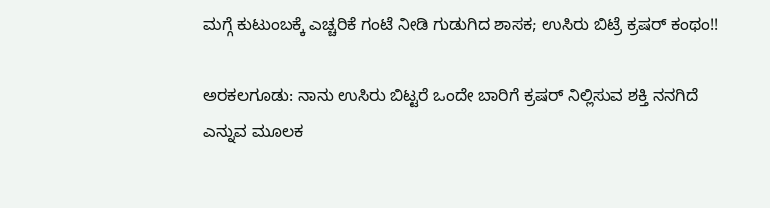ಮಗ್ಗೆ ಕುಟುಂಬಕ್ಕೆ ಎಚ್ಚರಿಕೆ ಗಂಟೆ ನೀಡಿ ಗುಡುಗಿದ ಶಾಸಕ; ಉಸಿರು ಬಿಟ್ರೆ ಕ್ರಷರ್ ಕಂಥಂ!!

ಅರಕಲಗೂಡು: ನಾನು ಉಸಿರು ಬಿಟ್ಟರೆ ಒಂದೇ ಬಾರಿಗೆ ಕ್ರಷರ್ ನಿಲ್ಲಿಸುವ ಶಕ್ತಿ ನನಗಿದೆ ಎನ್ನುವ ಮೂಲಕ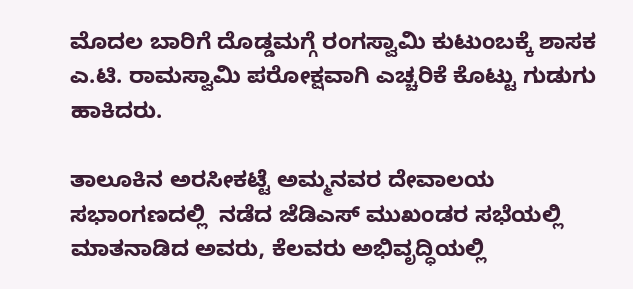ಮೊದಲ ಬಾರಿಗೆ ದೊಡ್ಡಮಗ್ಗೆ ರಂಗಸ್ವಾಮಿ ಕುಟುಂಬಕ್ಕೆ ಶಾಸಕ ಎ.ಟಿ. ರಾಮಸ್ವಾಮಿ ಪರೋಕ್ಷವಾಗಿ ಎಚ್ಚರಿಕೆ ಕೊಟ್ಟು ಗುಡುಗು ಹಾಕಿದರು.

ತಾಲೂಕಿನ ಅರಸೀಕಟ್ಟೆ ಅಮ್ಮನವರ ದೇವಾಲಯ ಸಭಾಂಗಣದಲ್ಲಿ  ನಡೆದ ಜೆಡಿಎಸ್ ಮುಖಂಡರ ಸಭೆಯಲ್ಲಿ ಮಾತನಾಡಿದ ಅವರು, ಕೆಲವರು ಅಭಿವೃದ್ಧಿಯಲ್ಲಿ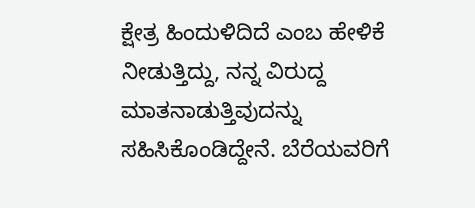ಕ್ಷೇತ್ರ ಹಿಂದುಳಿದಿದೆ ಎಂಬ ಹೇಳಿಕೆ ನೀಡುತ್ತಿದ್ದು, ನನ್ನ ವಿರುದ್ದ ಮಾತನಾಡುತ್ತಿವುದನ್ನು ಸಹಿಸಿಕೊಂಡಿದ್ದೇನೆ. ಬೆರೆಯವರಿಗೆ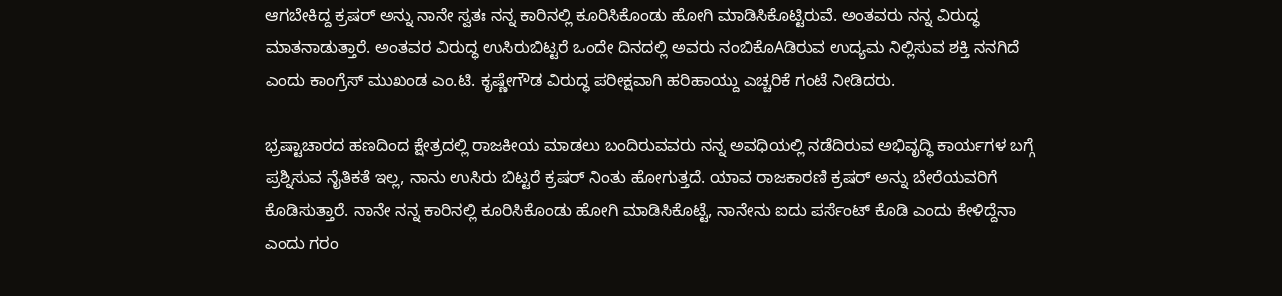ಆಗಬೇಕಿದ್ದ ಕ್ರಷರ್ ಅನ್ನು ನಾನೇ ಸ್ವತಃ ನನ್ನ ಕಾರಿನಲ್ಲಿ ಕೂರಿಸಿಕೊಂಡು ಹೋಗಿ ಮಾಡಿಸಿಕೊಟ್ಟಿರುವೆ. ಅಂತವರು ನನ್ನ ವಿರುದ್ಧ ಮಾತನಾಡುತ್ತಾರೆ. ಅಂತವರ ವಿರುದ್ಧ ಉಸಿರುಬಿಟ್ಟರೆ ಒಂದೇ ದಿನದಲ್ಲಿ ಅವರು ನಂಬಿಕೊAಡಿರುವ ಉದ್ಯಮ ನಿಲ್ಲಿಸುವ ಶಕ್ತಿ ನನಗಿದೆ ಎಂದು ಕಾಂಗ್ರೆಸ್ ಮುಖಂಡ ಎಂ.ಟಿ. ಕೃಷ್ಣೇಗೌಡ ವಿರುದ್ಧ ಪರೀಕ್ಷವಾಗಿ ಹರಿಹಾಯ್ದು ಎಚ್ಚರಿಕೆ ಗಂಟೆ ನೀಡಿದರು.

ಭ್ರಷ್ಟಾಚಾರದ ಹಣದಿಂದ ಕ್ಷೇತ್ರದಲ್ಲಿ ರಾಜಕೀಯ ಮಾಡಲು ಬಂದಿರುವವರು ನನ್ನ ಅವಧಿಯಲ್ಲಿ ನಡೆದಿರುವ ಅಭಿವೃದ್ಧಿ ಕಾರ್ಯಗಳ ಬಗ್ಗೆ ಪ್ರಶ್ನಿಸುವ ನೈತಿಕತೆ ಇಲ್ಲ, ನಾನು ಉಸಿರು ಬಿಟ್ಟರೆ ಕ್ರಷರ್ ನಿಂತು ಹೋಗುತ್ತದೆ. ಯಾವ ರಾಜಕಾರಣಿ ಕ್ರಷರ್ ಅನ್ನು ಬೇರೆಯವರಿಗೆ ಕೊಡಿಸುತ್ತಾರೆ. ನಾನೇ ನನ್ನ ಕಾರಿನಲ್ಲಿ ಕೂರಿಸಿಕೊಂಡು ಹೋಗಿ ಮಾಡಿಸಿಕೊಟ್ಟೆ, ನಾನೇನು ಐದು ಪರ್ಸೆಂಟ್ ಕೊಡಿ ಎಂದು ಕೇಳಿದ್ದೆನಾ ಎಂದು ಗರಂ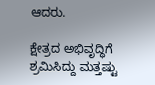ಆದರು.

ಕ್ಷೇತ್ರದ ಅಭಿವೃದ್ಧಿಗೆ ಶ್ರಮಿಸಿದ್ದು ಮತ್ತಷ್ಟು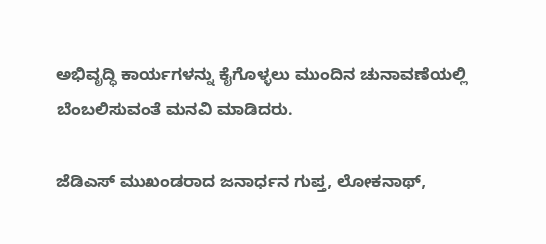ಅಭಿವೃದ್ಧಿ ಕಾರ್ಯಗಳನ್ನು ಕೈಗೊಳ್ಳಲು ಮುಂದಿನ ಚುನಾವಣೆಯಲ್ಲಿ ಬೆಂಬಲಿಸುವಂತೆ ಮನವಿ ಮಾಡಿದರು.

ಜೆಡಿಎಸ್ ಮುಖಂಡರಾದ ಜನಾರ್ಧನ ಗುಪ್ತ, ಲೋಕನಾಥ್,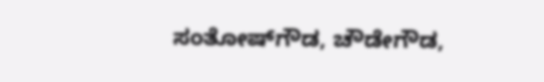ಸಂತೋಷ್‌ಗೌಡ, ಚೌಡೇಗೌಡ,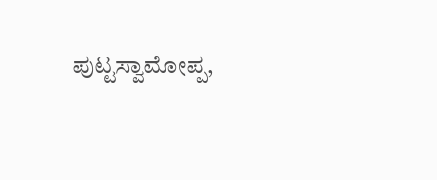ಪುಟ್ಟಸ್ವಾಮೋಪ್ಪ,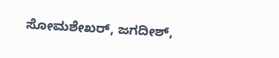ಸೋಮಶೇಖರ್, ಜಗದೀಶ್,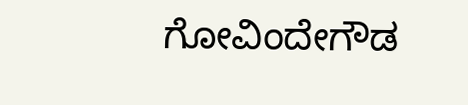ಗೋವಿಂದೇಗೌಡ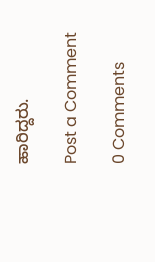ಹಾರಿದ್ದರು.

Post a Comment

0 Comments